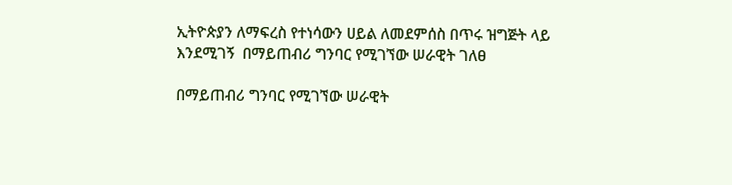ኢትዮጵያን ለማፍረስ የተነሳውን ሀይል ለመደምሰስ በጥሩ ዝግጅት ላይ እንደሚገኝ  በማይጠብሪ ግንባር የሚገኘው ሠራዊት ገለፀ

በማይጠብሪ ግንባር የሚገኘው ሠራዊት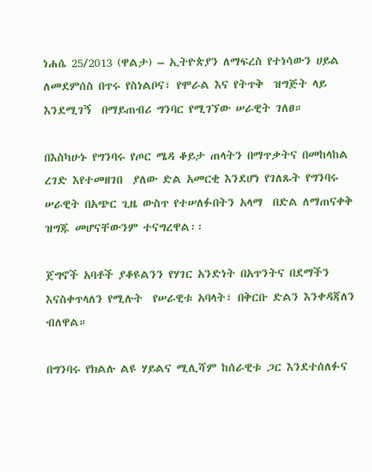ነሐሴ 25/2013 (ዋልታ) – ኢትዮጵያን ለማፍረስ የተነሳውን ሀይል ለመደምሰስ በጥሩ የስነልቦና፣ የሞራል እና የትጥቅ  ዝግጅት ላይ  እንደሚገኝ  በማይጠብሪ ግንባር የሚገኘው ሠራዊት ገለፀ።

በእስካሁኑ የግንባሩ የጦር ሜዳ ቆይታ ጠላትን በማጥቃትና በመከላከል ረገድ እየተመዘገበ  ያለው ድል አመርቂ እንደሆነ የገለጹት የግንባሩ ሠራዊት በአጭር ጊዜ ውስጥ የተሠለፉበትን አላማ  በድል ለማጠናቀቅ ዝግጁ መሆናቸውንም ተናግረዋል፡፡

ጀግኖች አባቶች ያቆዩልንን የሃገር አንድነት በአጥንትና በደማችን እናስቀጥላለን የሚሉት  የሠራዊቱ አባላት፣ በቅርቡ ድልን እንቀዳጃለን ብለዋል።

በግንባሩ የክልሉ ልዩ ሃይልና ሚሊሻም ከሰራዊቱ ጋር እንደተሰለፉና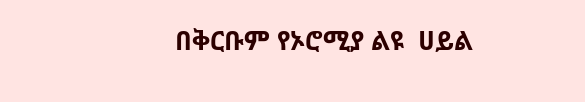በቅርቡም የኦሮሚያ ልዩ  ሀይል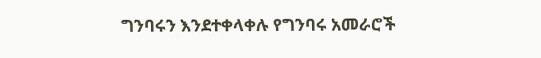ግንባሩን እንደተቀላቀሉ የግንባሩ አመራሮች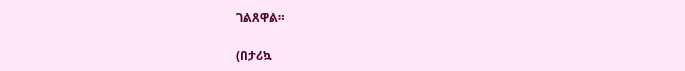ገልጸዋል።

(በታሪኳ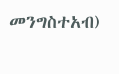መንግስተአብ)